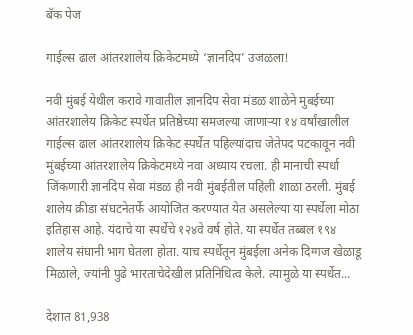बॅक पेज

गाईल्स ढाल आंतरशालेय क्रिकेटमध्ये ‘ज्ञानदिप’ उजळला!

नवी मुंबई येथील करावे गावातील ज्ञानदिप‌ सेवा मंडळ शाळेने मुबईच्या आंतरशालेय क्रिकेट स्पर्धेत‌ प्रतिष्ठेच्या समजल्या जाणाऱ्या १४ वर्षांखालील गाईल्स ढाल आंतरशालेय क्रिकेट स्पर्धेत‌ पहिल्यांदाच जेतेपद पटकावून नवी मुंब‌ईच्या आंतरशालेय क्रिकेटमध्ये नवा अध्याय रचला. ही मानाची स्पर्धा जिंकणारी ज्ञानदिप‌ सेवा मंडळ ही नवी मुंबईतील पहिली शाळा ठरली. मुंबई शालेय क्रीडा‌ संघटनेतर्फे आयोजित करण्यात येत असलेल्या या स्पर्धेला मोठा इतिहास आहे. यंदाचे या स्पर्धेचे १२४वे वर्ष होते. या स्पर्धेत तब्बल १९४ शालेय संघानी भाग घेतला होता. याच स्पर्धेतून मुंबईला अनेक दिग्गज खेळाडू मिळाले, ज्यांनी पुढे भारताचेदेखील प्रतिनिधित्व केले. त्यामुळे या स्पर्धेत...

देशात 81,938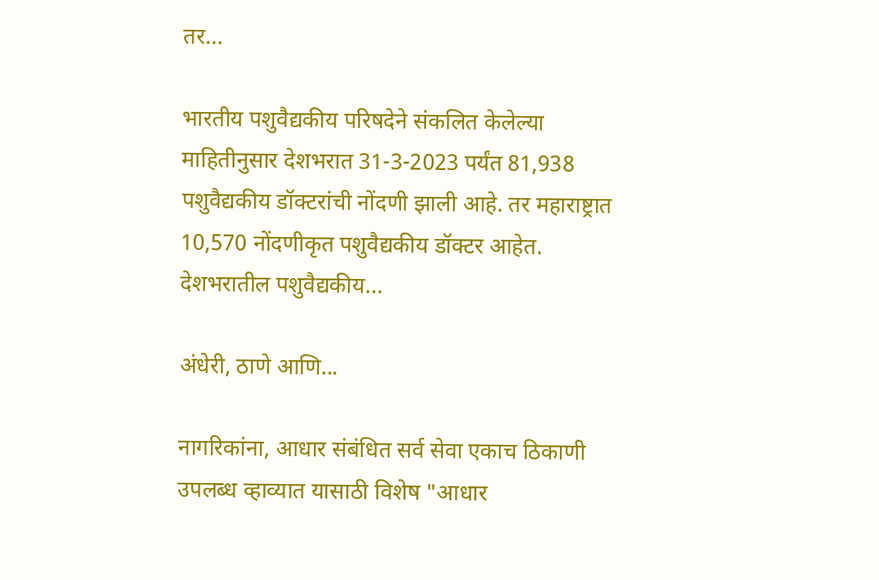तर...

भारतीय पशुवैद्यकीय परिषदेने संकलित केलेल्या माहितीनुसार देशभरात 31-3-2023 पर्यंत 81,938 पशुवैद्यकीय डॉक्टरांची नोंदणी झाली आहे. तर महाराष्ट्रात 10,570 नोंदणीकृत पशुवैद्यकीय डॉक्टर आहेत. देशभरातील पशुवैद्यकीय...

अंधेरी, ठाणे आणि...

नागरिकांना, आधार संबंधित सर्व सेवा एकाच ठिकाणी उपलब्ध व्हाव्यात यासाठी विशेष "आधार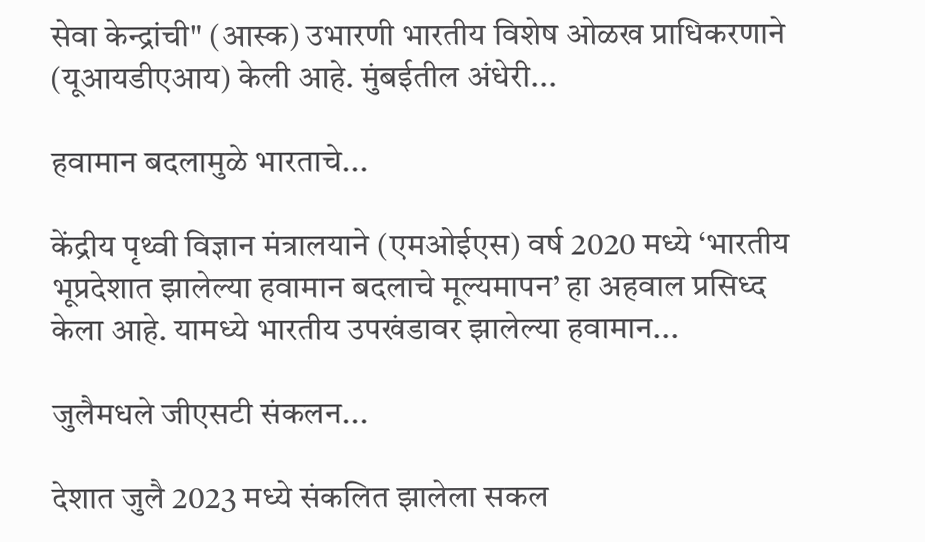सेवा केन्द्रांची" (आस्क) उभारणी भारतीय विशेष ओळख प्राधिकरणाने (यूआयडीएआय) केली आहे. मुंबईतील अंधेरी...

हवामान बदलामुळे भारताचे...

केंद्रीय पृथ्वी विज्ञान मंत्रालयाने (एमओईएस) वर्ष 2020 मध्ये ‘भारतीय भूप्रदेशात झालेल्या हवामान बदलाचे मूल्यमापन’ हा अहवाल प्रसिध्द केला आहे. यामध्ये भारतीय उपखंडावर झालेल्या हवामान...

जुलैमधले जीएसटी संकलन...

देशात जुलै 2023 मध्ये संकलित झालेला सकल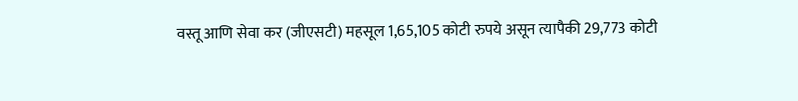वस्तू आणि सेवा कर (जीएसटी) महसूल 1,65,105 कोटी रुपये असून त्यापैकी 29,773 कोटी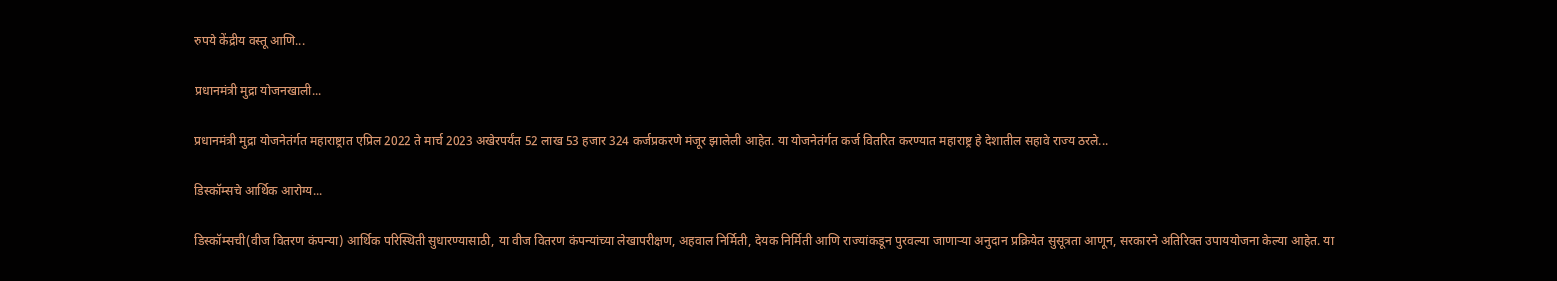रुपये केंद्रीय वस्तू आणि...

प्रधानमंत्री मुद्रा योजनखाली...

प्रधानमंत्री मुद्रा योजनेतंर्गत महाराष्ट्रात एप्रिल 2022 ते मार्च 2023 अखेरपर्यंत 52 लाख 53 हजार 324 कर्जप्रकरणे मंजूर झालेली आहेत. या योजनेतंर्गत कर्ज वितरित करण्यात महाराष्ट्र हे देशातील सहावे राज्य ठरले...

डिस्कॉम्सचे आर्थिक आरोग्य...

डिस्कॉम्सची(वीज वितरण कंपन्या) आर्थिक परिस्थिती सुधारण्यासाठी, या वीज वितरण कंपन्यांच्या लेखापरीक्षण, अहवाल निर्मिती, देयक निर्मिती आणि राज्यांकडून पुरवल्या जाणाऱ्या अनुदान प्रक्रियेत सुसूत्रता आणून, सरकारने अतिरिक्त उपाययोजना केल्या आहेत. या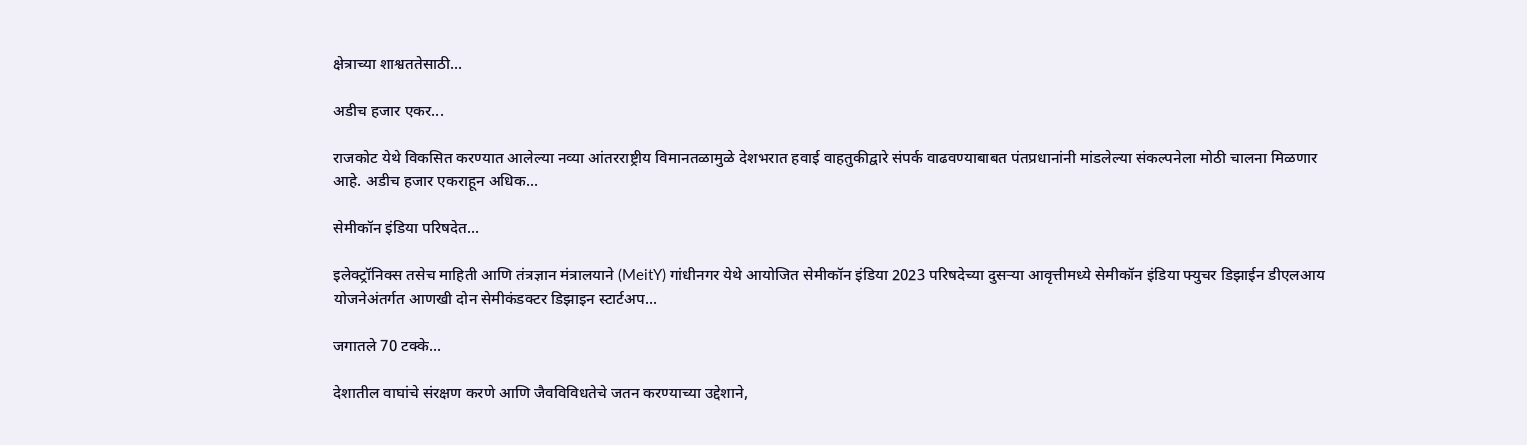क्षेत्राच्या शाश्वततेसाठी...

अडीच हजार एकर...

राजकोट येथे विकसित करण्यात आलेल्या नव्या आंतरराष्ट्रीय विमानतळामुळे देशभरात हवाई वाहतुकीद्वारे संपर्क वाढवण्याबाबत पंतप्रधानांनी मांडलेल्या संकल्पनेला मोठी चालना मिळणार आहे. अडीच हजार एकराहून अधिक...

सेमीकॉन इंडिया परिषदेत...

इलेक्ट्रॉनिक्स तसेच माहिती आणि तंत्रज्ञान मंत्रालयाने (MeitY) गांधीनगर येथे आयोजित सेमीकॉन इंडिया 2023 परिषदेच्या दुसऱ्या आवृत्तीमध्ये सेमीकॉन इंडिया फ्युचर डिझाईन डीएलआय योजनेअंतर्गत आणखी दोन सेमीकंडक्टर डिझाइन स्टार्टअप...

जगातले 70 टक्के...

देशातील वाघांचे संरक्षण करणे आणि जैवविविधतेचे जतन करण्याच्या उद्देशाने,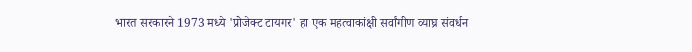भारत सरकारने 1973 मध्ये 'प्रोजेक्ट टायगर' हा एक महत्वाकांक्षी सर्वांगीण व्याघ्र संवर्धन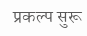प्रकल्प सुरू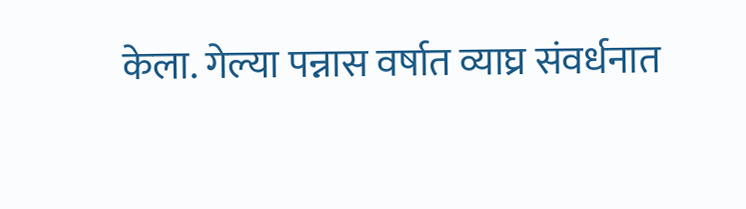केला. गेल्या पन्नास वर्षात व्याघ्र संवर्धनात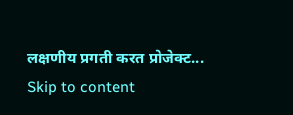लक्षणीय प्रगती करत प्रोजेक्ट...
Skip to content